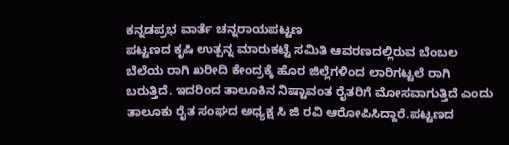ಕನ್ನಡಪ್ರಭ ವಾರ್ತೆ ಚನ್ನರಾಯಪಟ್ಟಣ
ಪಟ್ಟಣದ ಕೃಷಿ ಉತ್ಪನ್ನ ಮಾರುಕಟ್ಟೆ ಸಮಿತಿ ಆವರಣದಲ್ಲಿರುವ ಬೆಂಬಲ ಬೆಲೆಯ ರಾಗಿ ಖರೀದಿ ಕೇಂದ್ರಕ್ಕೆ ಹೊರ ಜಿಲ್ಲೆಗಳಿಂದ ಲಾರಿಗಟ್ಟಲೆ ರಾಗಿ ಬರುತ್ತಿದೆ. ಇದರಿಂದ ತಾಲೂಕಿನ ನಿಷ್ಟಾವಂತ ರೈತರಿಗೆ ಮೋಸವಾಗುತ್ತಿದೆ ಎಂದು ತಾಲೂಕು ರೈತ ಸಂಘದ ಅಧ್ಯಕ್ಷ ಸಿ ಜಿ ರವಿ ಆರೋಪಿಸಿದ್ದಾರೆ.ಪಟ್ಟಣದ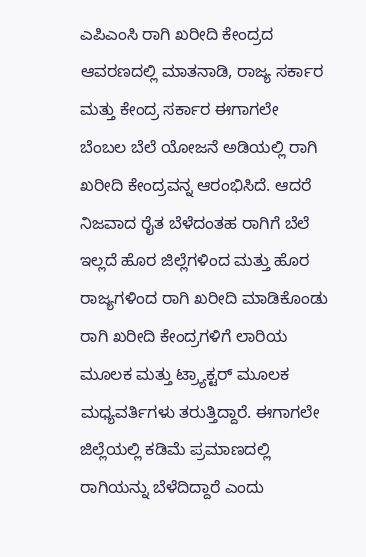ಎಪಿಎಂಸಿ ರಾಗಿ ಖರೀದಿ ಕೇಂದ್ರದ ಆವರಣದಲ್ಲಿ ಮಾತನಾಡಿ, ರಾಜ್ಯ ಸರ್ಕಾರ ಮತ್ತು ಕೇಂದ್ರ ಸರ್ಕಾರ ಈಗಾಗಲೇ ಬೆಂಬಲ ಬೆಲೆ ಯೋಜನೆ ಅಡಿಯಲ್ಲಿ ರಾಗಿ ಖರೀದಿ ಕೇಂದ್ರವನ್ನ ಆರಂಭಿಸಿದೆ. ಆದರೆ ನಿಜವಾದ ರೈತ ಬೆಳೆದಂತಹ ರಾಗಿಗೆ ಬೆಲೆ ಇಲ್ಲದೆ ಹೊರ ಜಿಲ್ಲೆಗಳಿಂದ ಮತ್ತು ಹೊರ ರಾಜ್ಯಗಳಿಂದ ರಾಗಿ ಖರೀದಿ ಮಾಡಿಕೊಂಡು ರಾಗಿ ಖರೀದಿ ಕೇಂದ್ರಗಳಿಗೆ ಲಾರಿಯ ಮೂಲಕ ಮತ್ತು ಟ್ರ್ಯಾಕ್ಟರ್ ಮೂಲಕ ಮಧ್ಯವರ್ತಿಗಳು ತರುತ್ತಿದ್ದಾರೆ. ಈಗಾಗಲೇ ಜಿಲ್ಲೆಯಲ್ಲಿ ಕಡಿಮೆ ಪ್ರಮಾಣದಲ್ಲಿ ರಾಗಿಯನ್ನು ಬೆಳೆದಿದ್ದಾರೆ ಎಂದು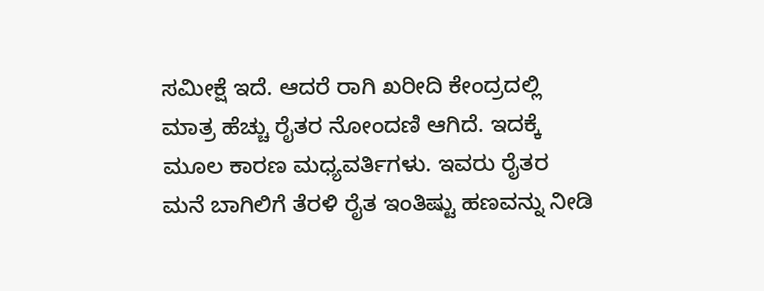ಸಮೀಕ್ಷೆ ಇದೆ. ಆದರೆ ರಾಗಿ ಖರೀದಿ ಕೇಂದ್ರದಲ್ಲಿ ಮಾತ್ರ ಹೆಚ್ಚು ರೈತರ ನೋಂದಣಿ ಆಗಿದೆ. ಇದಕ್ಕೆ ಮೂಲ ಕಾರಣ ಮಧ್ಯವರ್ತಿಗಳು. ಇವರು ರೈತರ ಮನೆ ಬಾಗಿಲಿಗೆ ತೆರಳಿ ರೈತ ಇಂತಿಷ್ಟು ಹಣವನ್ನು ನೀಡಿ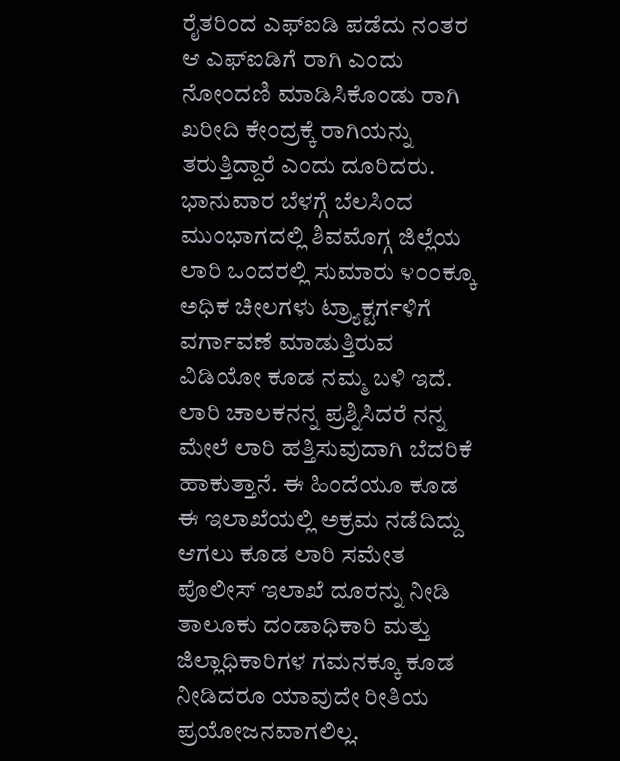ರೈತರಿಂದ ಎಫ್ಐಡಿ ಪಡೆದು ನಂತರ ಆ ಎಫ್ಐಡಿಗೆ ರಾಗಿ ಎಂದು ನೋಂದಣಿ ಮಾಡಿಸಿಕೊಂಡು ರಾಗಿ ಖರೀದಿ ಕೇಂದ್ರಕ್ಕೆ ರಾಗಿಯನ್ನು ತರುತ್ತಿದ್ದಾರೆ ಎಂದು ದೂರಿದರು. ಭಾನುವಾರ ಬೆಳಗ್ಗೆ ಬೆಲಸಿಂದ ಮುಂಭಾಗದಲ್ಲಿ ಶಿವಮೊಗ್ಗ ಜಿಲ್ಲೆಯ ಲಾರಿ ಒಂದರಲ್ಲಿ ಸುಮಾರು ೪೦೦ಕ್ಕೂ ಅಧಿಕ ಚೀಲಗಳು ಟ್ರ್ಯಾಕ್ಟರ್ಗಳಿಗೆ ವರ್ಗಾವಣೆ ಮಾಡುತ್ತಿರುವ ವಿಡಿಯೋ ಕೂಡ ನಮ್ಮ ಬಳಿ ಇದೆ. ಲಾರಿ ಚಾಲಕನನ್ನ ಪ್ರಶ್ನಿಸಿದರೆ ನನ್ನ ಮೇಲೆ ಲಾರಿ ಹತ್ತಿಸುವುದಾಗಿ ಬೆದರಿಕೆ ಹಾಕುತ್ತಾನೆ. ಈ ಹಿಂದೆಯೂ ಕೂಡ ಈ ಇಲಾಖೆಯಲ್ಲಿ ಅಕ್ರಮ ನಡೆದಿದ್ದು ಆಗಲು ಕೂಡ ಲಾರಿ ಸಮೇತ ಪೊಲೀಸ್ ಇಲಾಖೆ ದೂರನ್ನು ನೀಡಿ ತಾಲೂಕು ದಂಡಾಧಿಕಾರಿ ಮತ್ತು ಜಿಲ್ಲಾಧಿಕಾರಿಗಳ ಗಮನಕ್ಕೂ ಕೂಡ ನೀಡಿದರೂ ಯಾವುದೇ ರೀತಿಯ ಪ್ರಯೋಜನವಾಗಲಿಲ್ಲ.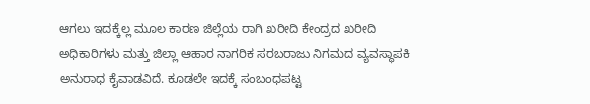ಆಗಲು ಇದಕ್ಕೆಲ್ಲ ಮೂಲ ಕಾರಣ ಜಿಲ್ಲೆಯ ರಾಗಿ ಖರೀದಿ ಕೇಂದ್ರದ ಖರೀದಿ ಅಧಿಕಾರಿಗಳು ಮತ್ತು ಜಿಲ್ಲಾ ಆಹಾರ ನಾಗರಿಕ ಸರಬರಾಜು ನಿಗಮದ ವ್ಯವಸ್ಥಾಪಕಿ ಅನುರಾಧ ಕೈವಾಡವಿದೆ. ಕೂಡಲೇ ಇದಕ್ಕೆ ಸಂಬಂಧಪಟ್ಟ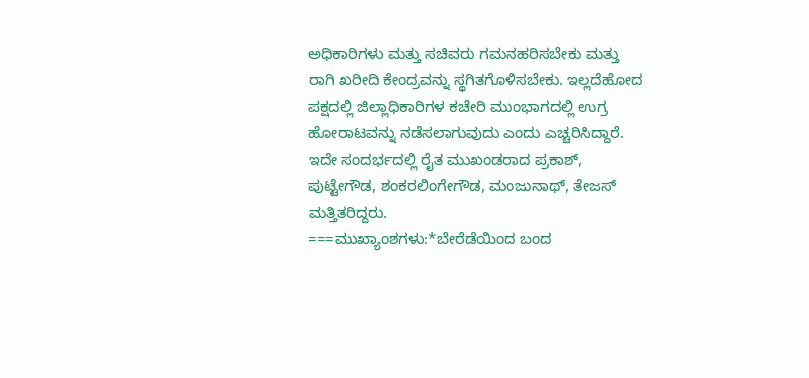ಅಧಿಕಾರಿಗಳು ಮತ್ತು ಸಚಿವರು ಗಮನಹರಿಸಬೇಕು ಮತ್ತು ರಾಗಿ ಖರೀದಿ ಕೇಂದ್ರವನ್ನು ಸ್ಥಗಿತಗೊಳಿಸಬೇಕು. ಇಲ್ಲದೆಹೋದ ಪಕ್ಷದಲ್ಲಿ ಜಿಲ್ಲಾಧಿಕಾರಿಗಳ ಕಚೇರಿ ಮುಂಭಾಗದಲ್ಲಿ ಉಗ್ರ ಹೋರಾಟವನ್ನು ನಡೆಸಲಾಗುವುದು ಎಂದು ಎಚ್ಚರಿಸಿದ್ದಾರೆ. ಇದೇ ಸಂದರ್ಭದಲ್ಲಿ ರೈತ ಮುಖಂಡರಾದ ಪ್ರಕಾಶ್, ಪುಟ್ಟೇಗೌಡ, ಶಂಕರಲಿಂಗೇಗೌಡ, ಮಂಜುನಾಥ್, ತೇಜಸ್ ಮತ್ತಿತರಿದ್ದರು.
===ಮುಖ್ಯಾಂಶಗಳು:*ಬೇರೆಡೆಯಿಂದ ಬಂದ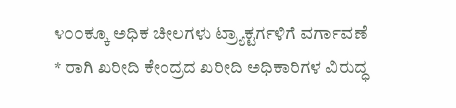೪೦೦ಕ್ಕೂ ಅಧಿಕ ಚೀಲಗಳು ಟ್ರ್ಯಾಕ್ಟರ್ಗಳಿಗೆ ವರ್ಗಾವಣೆ
* ರಾಗಿ ಖರೀದಿ ಕೇಂದ್ರದ ಖರೀದಿ ಅಧಿಕಾರಿಗಳ ವಿರುದ್ಧ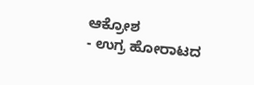ಆಕ್ರೋಶ
- ಉಗ್ರ ಹೋರಾಟದ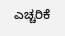ಎಚ್ಚರಿಕೆ